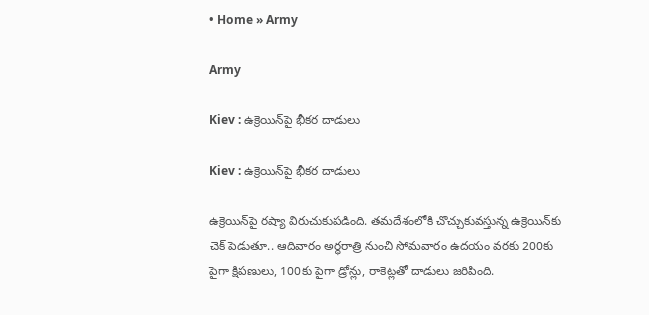• Home » Army

Army

Kiev : ఉక్రెయిన్‌పై భీకర దాడులు

Kiev : ఉక్రెయిన్‌పై భీకర దాడులు

ఉక్రెయిన్‌పై రష్యా విరుచుకుపడింది. తమదేశంలోకి చొచ్చుకువస్తున్న ఉక్రెయిన్‌కు చెక్‌ పెడుతూ.. ఆదివారం అర్ధరాత్రి నుంచి సోమవారం ఉదయం వరకు 200కు పైగా క్షిపణులు, 100కు పైగా డ్రోన్లు, రాకెట్లతో దాడులు జరిపింది.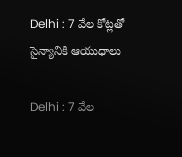Delhi : 7 వేల కోట్లతో సైన్యానికి ఆయుధాలు

Delhi : 7 వేల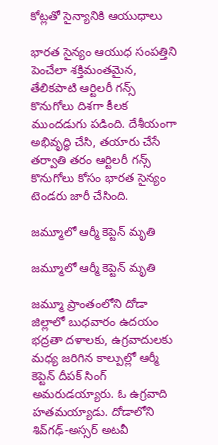కోట్లతో సైన్యానికి ఆయుధాలు

భారత సైన్యం ఆయుధ సంపత్తిని పెంచేలా శక్తిమంతమైన, తేలికపాటి ఆర్టిలరీ గన్స్‌ కొనుగోలు దిశగా కీలక ముందడుగు పడింది. దేశీయంగా అభివృద్ధి చేసి, తయారు చేసే తర్వాతి తరం ఆర్టిలరీ గన్స్‌ కొనుగోలు కోసం భారత సైన్యం టెండరు జారీ చేసింది.

జమ్మూలో ఆర్మీ కెప్టెన్‌ మృతి

జమ్మూలో ఆర్మీ కెప్టెన్‌ మృతి

జమ్మూ ప్రాంతంలోని దోడా జిల్లాలో బుధవారం ఉదయం భద్రతా దళాలకు, ఉగ్రవాదులకు మధ్య జరిగిన కాల్పుల్లో ఆర్మీ కెప్టెన్‌ దీపక్‌ సింగ్‌ అమరుడయ్యారు. ఓ ఉగ్రవాది హతమయ్యాడు. దోడాలోని శివ్‌గఢ్‌-అస్సర్‌ అటవీ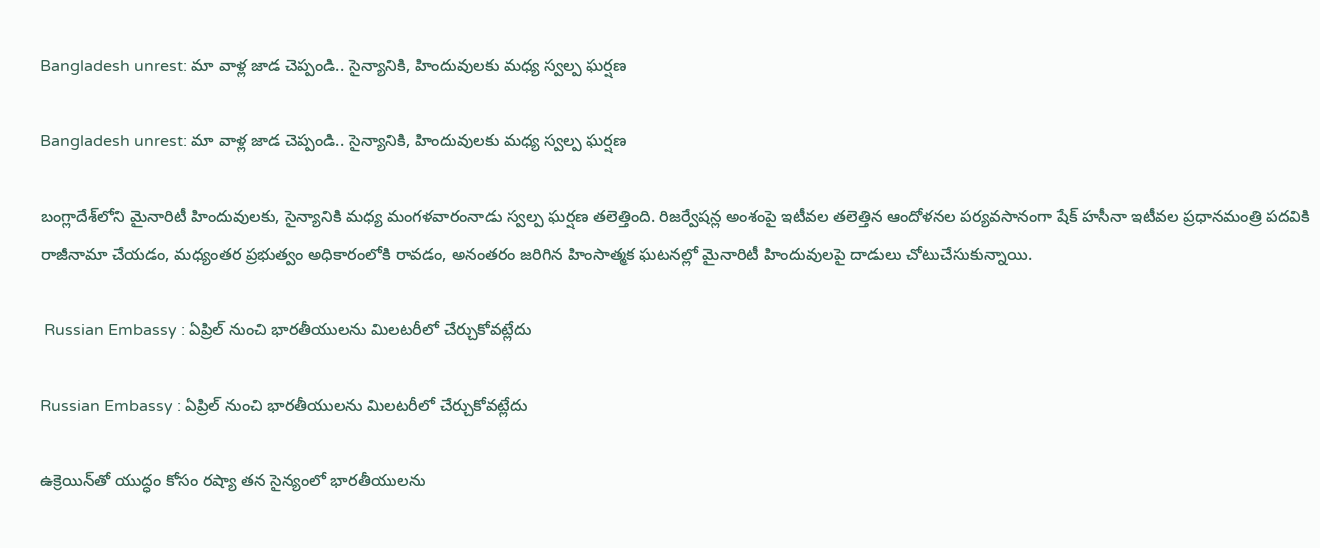Bangladesh unrest: మా వాళ్ల జాడ చెప్పండి.. సైన్యానికి, హిందువులకు మధ్య స్వల్ప ఘర్షణ

Bangladesh unrest: మా వాళ్ల జాడ చెప్పండి.. సైన్యానికి, హిందువులకు మధ్య స్వల్ప ఘర్షణ

బంగ్లాదేశ్‌లోని మైనారిటీ హిందువులకు, సైన్యానికి మధ్య మంగళవారంనాడు స్వల్ప ఘర్షణ తలెత్తింది. రిజర్వేషన్ల అంశంపై ఇటీవల తలెత్తిన ఆందోళనల పర్యవసానంగా షేక్ హసీనా ఇటీవల ప్రధానమంత్రి పదవికి రాజీనామా చేయడం, మధ్యంతర ప్రభుత్వం అధికారంలోకి రావడం, అనంతరం జరిగిన హింసాత్మక ఘటనల్లో మైనారిటీ హిందువులపై దాడులు చోటుచేసుకున్నాయి.

 Russian Embassy : ఏప్రిల్‌ నుంచి భారతీయులను మిలటరీలో చేర్చుకోవట్లేదు

Russian Embassy : ఏప్రిల్‌ నుంచి భారతీయులను మిలటరీలో చేర్చుకోవట్లేదు

ఉక్రెయిన్‌తో యుద్ధం కోసం రష్యా తన సైన్యంలో భారతీయులను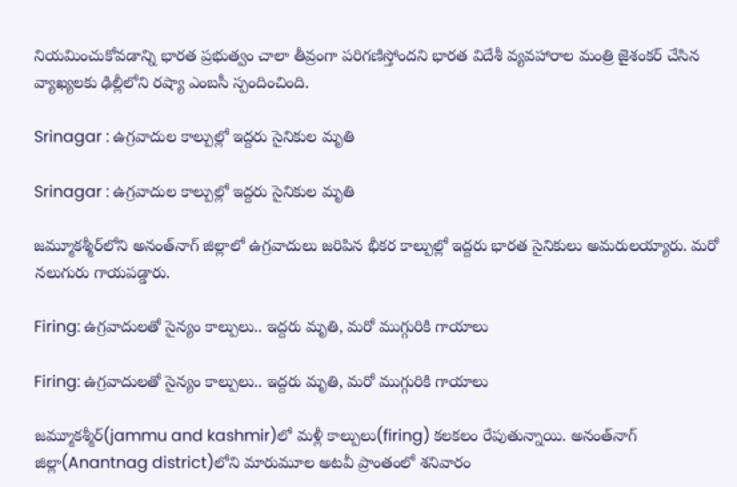నియమించుకోవడాన్ని భారత ప్రభుత్వం చాలా తీవ్రంగా పరిగణిస్తోందని భారత విదేశీ వ్యవహారాల మంత్రి జైశంకర్‌ చేసిన వ్యాఖ్యలకు ఢిల్లీలోని రష్యా ఎంబసీ స్పందించింది.

Srinagar : ఉగ్రవాదుల కాల్పుల్లో ఇద్దరు సైనికుల మృతి

Srinagar : ఉగ్రవాదుల కాల్పుల్లో ఇద్దరు సైనికుల మృతి

జమ్మూకశ్మీర్‌లోని అనంత్‌నాగ్‌ జిల్లాలో ఉగ్రవాదులు జరిపిన భీకర కాల్పుల్లో ఇద్దరు భారత సైనికులు అమరులయ్యారు. మరో నలుగురు గాయపడ్డారు.

Firing: ఉగ్రవాదులతో సైన్యం కాల్పులు.. ఇద్దరు మృతి, మరో ముగ్గురికి గాయాలు

Firing: ఉగ్రవాదులతో సైన్యం కాల్పులు.. ఇద్దరు మృతి, మరో ముగ్గురికి గాయాలు

జమ్మూకశ్మీర్‌(jammu and kashmir)లో మళ్లీ కాల్పులు(firing) కలకలం రేపుతున్నాయి. అనంత్‌నాగ్ జిల్లా(Anantnag district)లోని మారుమూల అటవీ ప్రాంతంలో శనివారం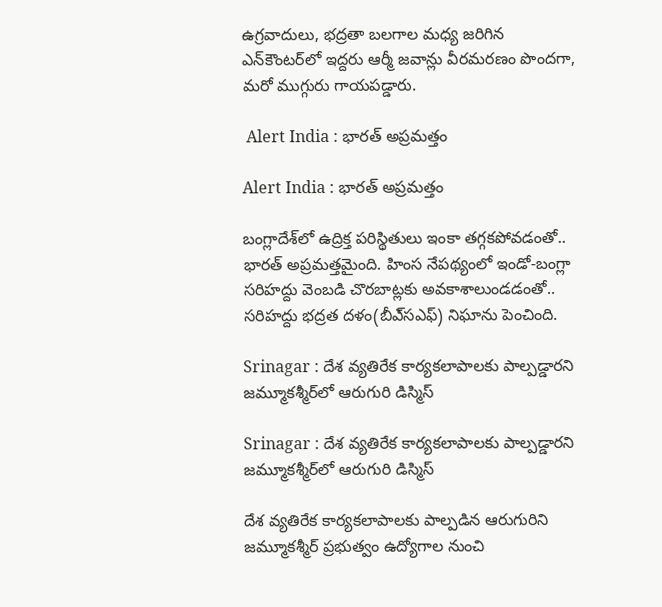ఉగ్రవాదులు, భద్రతా బలగాల మధ్య జరిగిన ఎన్‌కౌంటర్‌లో ఇద్దరు ఆర్మీ జవాన్లు వీరమరణం పొందగా, మరో ముగ్గురు గాయపడ్డారు.

 Alert India : భారత్‌ అప్రమత్తం

Alert India : భారత్‌ అప్రమత్తం

బంగ్లాదేశ్‌లో ఉద్రిక్త పరిస్థితులు ఇంకా తగ్గకపోవడంతో.. భారత్‌ అప్రమత్తమైంది. హింస నేపథ్యంలో ఇండో-బంగ్లా సరిహద్దు వెంబడి చొరబాట్లకు అవకాశాలుండడంతో.. సరిహద్దు భద్రత దళం(బీఎ్‌సఎఫ్‌) నిఘాను పెంచింది.

Srinagar : దేశ వ్యతిరేక కార్యకలాపాలకు పాల్పడ్డారని జమ్మూకశ్మీర్‌లో ఆరుగురి డిస్మిస్‌

Srinagar : దేశ వ్యతిరేక కార్యకలాపాలకు పాల్పడ్డారని జమ్మూకశ్మీర్‌లో ఆరుగురి డిస్మిస్‌

దేశ వ్యతిరేక కార్యకలాపాలకు పాల్పడిన ఆరుగురిని జమ్మూకశ్మీర్‌ ప్రభుత్వం ఉద్యోగాల నుంచి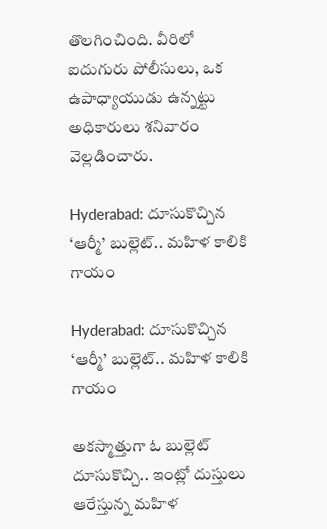తొలగించింది. వీరిలో ఐదుగురు పోలీసులు, ఒక ఉపాధ్యాయుడు ఉన్నట్టు అధికారులు శనివారం వెల్లడించారు.

Hyderabad: దూసుకొచ్చిన ‘ఆర్మీ’ బుల్లెట్‌.. మహిళ కాలికి గాయం

Hyderabad: దూసుకొచ్చిన ‘ఆర్మీ’ బుల్లెట్‌.. మహిళ కాలికి గాయం

అకస్మాత్తుగా ఓ బుల్లెట్‌ దూసుకొచ్చి.. ఇంట్లో దుస్తులు ఆరేస్తున్న మహిళ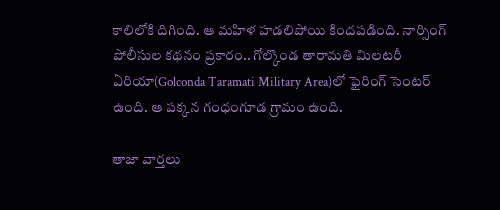కాలిలోకి దిగింది. ఆ మహిళ హడలిపోయి కిందపడింది. నార్సింగ్‌ పోలీసుల కథనం ప్రకారం.. గోల్కొండ తారామతి మిలటరీ ఏరియా(Golconda Taramati Military Area)లో ఫైరింగ్‌ సెంటర్‌ ఉంది. ఆ పక్కన గంధంగూడ గ్రామం ఉంది.

తాజా వార్తలు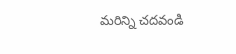మరిన్ని చదవండి